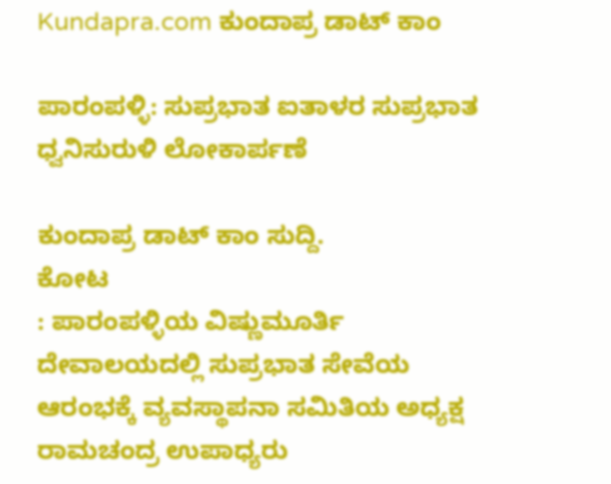Kundapra.com ಕುಂದಾಪ್ರ ಡಾಟ್ ಕಾಂ

ಪಾರಂಪಳ್ಳಿ: ಸುಪ್ರಭಾತ ಐತಾಳರ ಸುಪ್ರಭಾತ ಧ್ವನಿಸುರುಳಿ ಲೋಕಾರ್ಪಣೆ

ಕುಂದಾಪ್ರ ಡಾಟ್‌ ಕಾಂ ಸುದ್ದಿ.
ಕೋಟ
: ಪಾರಂಪಳ್ಳಿಯ ವಿಷ್ಣುಮೂರ್ತಿ ದೇವಾಲಯದಲ್ಲಿ ಸುಪ್ರಭಾತ ಸೇವೆಯ ಆರಂಭಕ್ಕೆ ವ್ಯವಸ್ಥಾಪನಾ ಸಮಿತಿಯ ಅಧ್ಯಕ್ಷ ರಾಮಚಂದ್ರ ಉಪಾಧ್ಯರು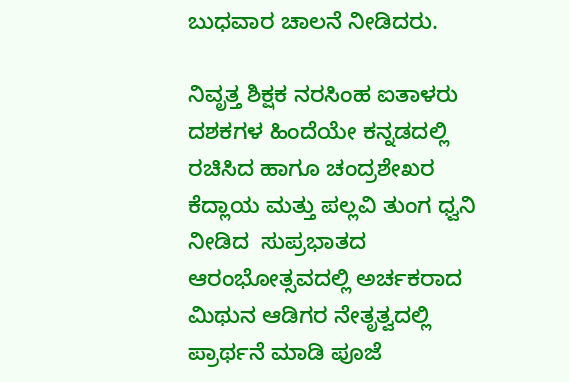ಬುಧವಾರ ಚಾಲನೆ ನೀಡಿದರು.

ನಿವೃತ್ತ ಶಿಕ್ಷಕ ನರಸಿಂಹ ಐತಾಳರು ದಶಕಗಳ ಹಿಂದೆಯೇ ಕನ್ನಡದಲ್ಲಿ ರಚಿಸಿದ ಹಾಗೂ ಚಂದ್ರಶೇಖರ ಕೆದ್ಲಾಯ ಮತ್ತು ಪಲ್ಲವಿ ತುಂಗ ಧ್ವನಿ ನೀಡಿದ  ಸುಪ್ರಭಾತದ ಆರಂಭೋತ್ಸವದಲ್ಲಿ ಅರ್ಚಕರಾದ  ಮಿಥುನ ಆಡಿಗರ ನೇತೃತ್ವದಲ್ಲಿ ಪ್ರಾರ್ಥನೆ ಮಾಡಿ ಪೂಜೆ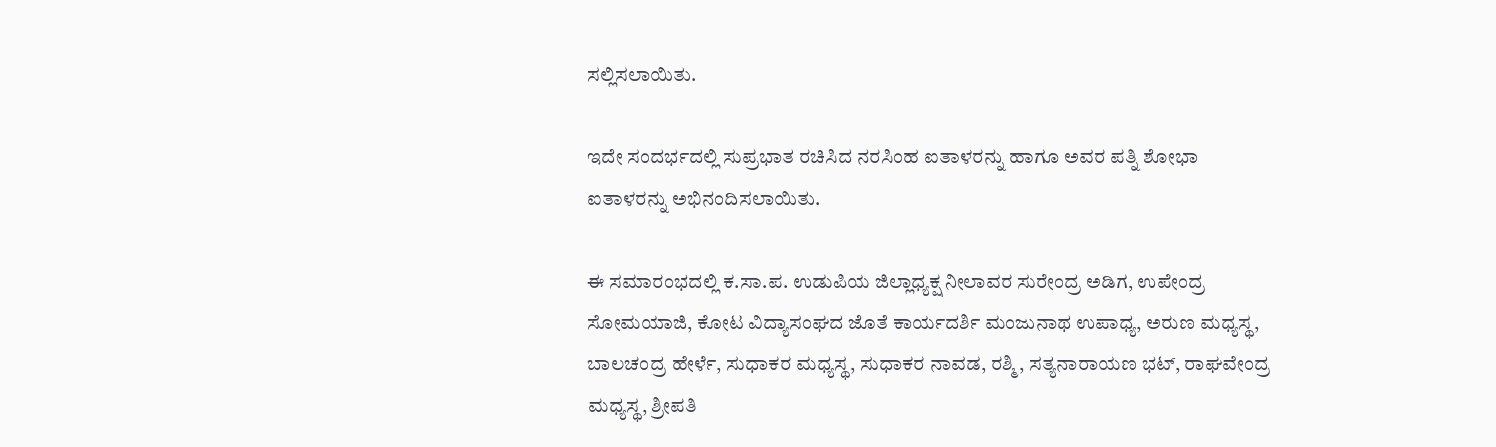ಸಲ್ಲಿಸಲಾಯಿತು.

ಇದೇ ಸಂದರ್ಭದಲ್ಲಿ ಸುಪ್ರಭಾತ ರಚಿಸಿದ ನರಸಿಂಹ ಐತಾಳರನ್ನು ಹಾಗೂ ಅವರ ಪತ್ನಿ ಶೋಭಾ ಐತಾಳರನ್ನು ಅಭಿನಂದಿಸಲಾಯಿತು.

ಈ ಸಮಾರಂಭದಲ್ಲಿ ಕ.ಸಾ.ಪ. ಉಡುಪಿಯ ಜಿಲ್ಲಾಧ್ಯಕ್ಷ ನೀಲಾವರ ಸುರೇಂದ್ರ ಅಡಿಗ, ಉಪೇಂದ್ರ ಸೋಮಯಾಜಿ, ಕೋಟ ವಿದ್ಯಾಸಂಘದ ಜೊತೆ ಕಾರ್ಯದರ್ಶಿ ಮಂಜುನಾಥ ಉಪಾಧ್ಯ, ಅರುಣ ಮಧ್ಯಸ್ಥ, ಬಾಲಚಂದ್ರ ಹೇರ್ಳೆ, ಸುಧಾಕರ ಮಧ್ಯಸ್ಥ, ಸುಧಾಕರ ನಾವಡ, ರಶ್ಮಿ, ಸತ್ಯನಾರಾಯಣ ಭಟ್, ರಾಘವೇಂದ್ರ ಮಧ್ಯಸ್ಥ, ಶ್ರೀಪತಿ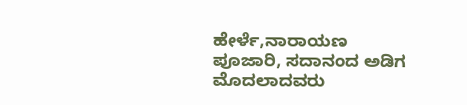ಹೇರ್ಳೆ,ನಾರಾಯಣ ಪೂಜಾರಿ, ಸದಾನಂದ ಅಡಿಗ ಮೊದಲಾದವರು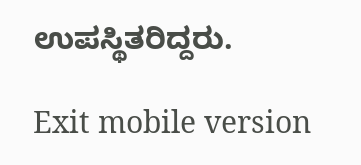ಉಪಸ್ಥಿತರಿದ್ದರು.

Exit mobile version